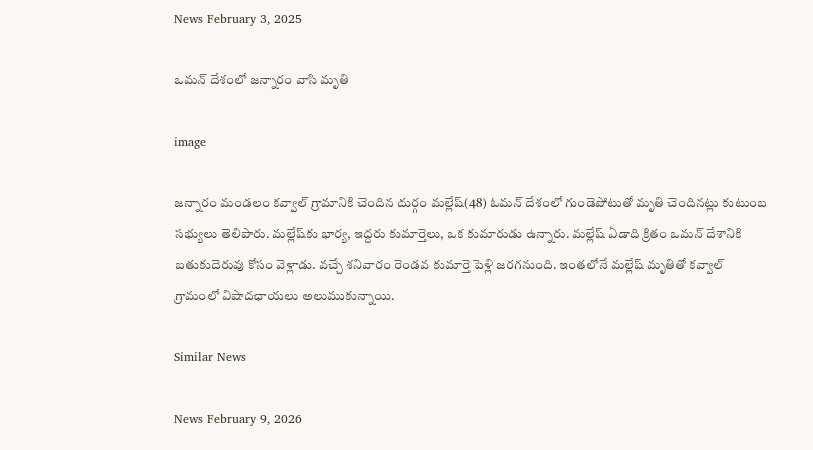News February 3, 2025

ఒమన్ దేశంలో జన్నారం వాసి మృతి

image

జన్నారం మండలం కవ్వాల్ గ్రామానికి చెందిన దుర్గం మల్లేష్(48) ఓమన్ దేశంలో గుండెపోటుతో మృతి చెందినట్లు కుటుంబ సభ్యులు తెలిపారు. మల్లేష్‌కు భార్య, ఇద్దరు కుమార్తెలు, ఒక కుమారుడు ఉన్నారు. మల్లేష్ ఏడాది క్రితం ఒమన్ దేశానికి బతుకుదెరువు కోసం వెళ్లాడు. వచ్చే శనివారం రెండవ కుమార్తె పెళ్లి జరగనుంది. ఇంతలోనే మల్లేష్ మృతితో కవ్వాల్ గ్రామంలో విషాదఛాయలు అలుముకున్నాయి.

Similar News

News February 9, 2026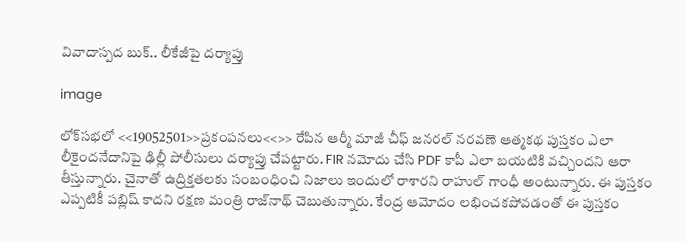వివాదాస్పద బుక్.. లీకేజీపై దర్యాప్తు

image

లోక్‌సభలో <<19052501>>ప్రకంపనలు<<>> రేపిన ఆర్మీ మాజీ చీఫ్ జనరల్ నరవణె ఆత్మకథ పుస్తకం ఎలా లీకైందనేదానిపై ఢిల్లీ పోలీసులు దర్యాప్తు చేపట్టారు. FIR నమోదు చేసి PDF కాపీ ఎలా బయటికి వచ్చిందని ఆరా తీస్తున్నారు. చైనాతో ఉద్రిక్తతలకు సంబంధించి నిజాలు ఇందులో రాశారని రాహుల్ గాంధీ అంటున్నారు. ఈ పుస్తకం ఎప్పటికీ పబ్లిష్ కాదని రక్షణ మంత్రి రాజ్‌నాథ్ చెబుతున్నారు. కేంద్ర ఆమోదం లభించకపోవడంతో ఈ పుస్తకం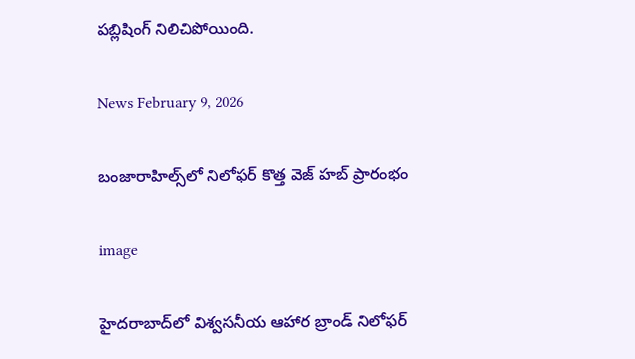పబ్లిషింగ్ నిలిచిపోయింది.

News February 9, 2026

బంజారాహిల్స్‌లో నిలోఫర్ కొత్త వెజ్ హబ్ ప్రారంభం

image

హైదరాబాద్‌లో విశ్వసనీయ ఆహార బ్రాండ్ నిలోఫర్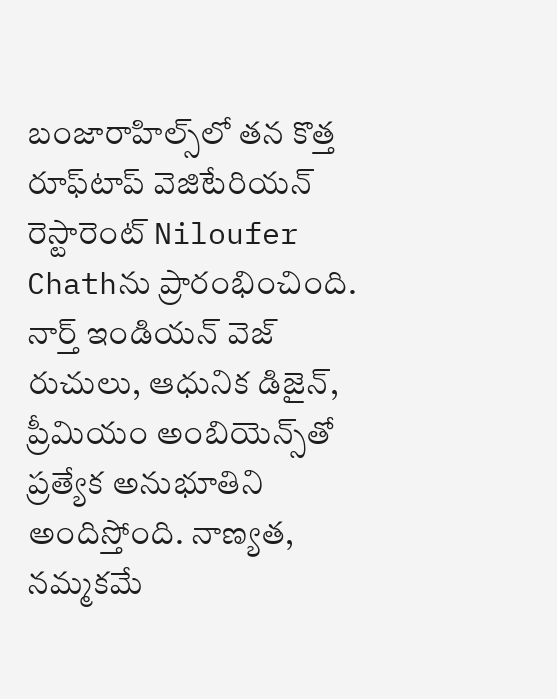బంజారాహిల్స్‌లో తన కొత్త రూఫ్‌టాప్ వెజిటేరియన్ రెస్టారెంట్ Niloufer Chathను ప్రారంభించింది. నార్త్ ఇండియన్ వెజ్ రుచులు, ఆధునిక డిజైన్, ప్రీమియం అంబియెన్స్‌తో ప్రత్యేక అనుభూతిని అందిస్తోంది. నాణ్యత, నమ్మకమే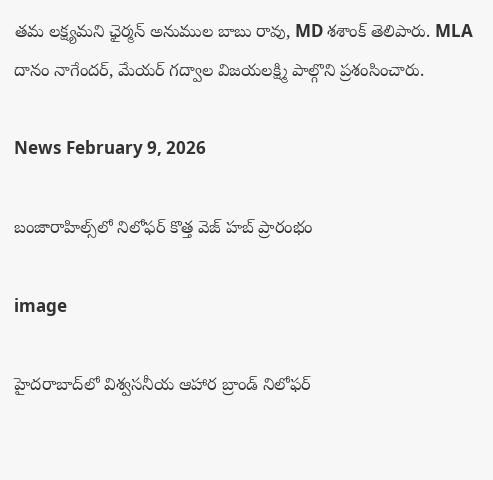తమ లక్ష్యమని ఛైర్మన్ అనుముల బాబు రావు, MD శశాంక్ తెలిపారు. MLA దానం నాగేందర్, మేయర్ గద్వాల విజయలక్ష్మి పాల్గొని ప్రశంసించారు.

News February 9, 2026

బంజారాహిల్స్‌లో నిలోఫర్ కొత్త వెజ్ హబ్ ప్రారంభం

image

హైదరాబాద్‌లో విశ్వసనీయ ఆహార బ్రాండ్ నిలోఫర్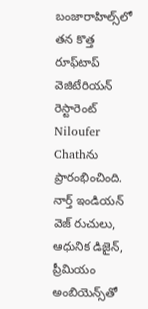బంజారాహిల్స్‌లో తన కొత్త రూఫ్‌టాప్ వెజిటేరియన్ రెస్టారెంట్ Niloufer Chathను ప్రారంభించింది. నార్త్ ఇండియన్ వెజ్ రుచులు, ఆధునిక డిజైన్, ప్రీమియం అంబియెన్స్‌తో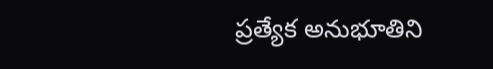ప్రత్యేక అనుభూతిని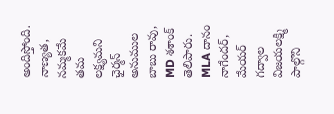అందిస్తోంది. నాణ్యత, నమ్మకమే తమ లక్ష్యమని ఛైర్మన్ అనుముల బాబు రావు, MD శశాంక్ తెలిపారు. MLA దానం నాగేందర్, మేయర్ గద్వాల విజయలక్ష్మి పాల్గొని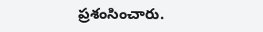ప్రశంసించారు.